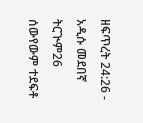ዘፍጥረት 24:26 - አዲሱ መደበኛ ትርጒም26 ሰውየውም ተደፍቶ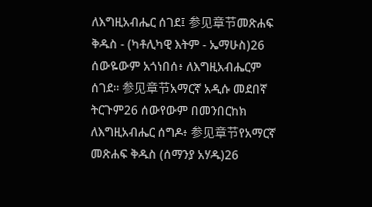ለእግዚአብሔር ሰገደ፤ 参见章节መጽሐፍ ቅዱስ - (ካቶሊካዊ እትም - ኤማሁስ)26 ሰውዬውም አጎነበሰ፥ ለእግዚአብሔርም ሰገደ። 参见章节አማርኛ አዲሱ መደበኛ ትርጉም26 ሰውየውም በመንበርከክ ለእግዚአብሔር ሰግዶ፥ 参见章节የአማርኛ መጽሐፍ ቅዱስ (ሰማንያ አሃዱ)26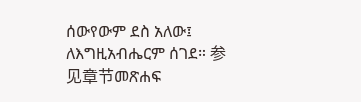ሰውየውም ደስ አለው፤ ለእግዚአብሔርም ሰገደ። 参见章节መጽሐፍ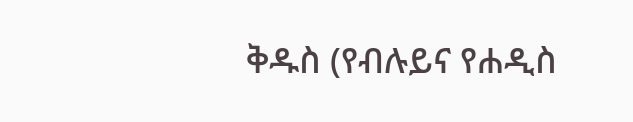ቅዱስ (የብሉይና የሐዲስ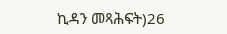ኪዳን መጻሕፍት)26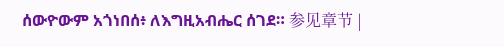ሰውዮውም አጎነበሰ፥ ለእግዚአብሔር ሰገደ። 参见章节 |